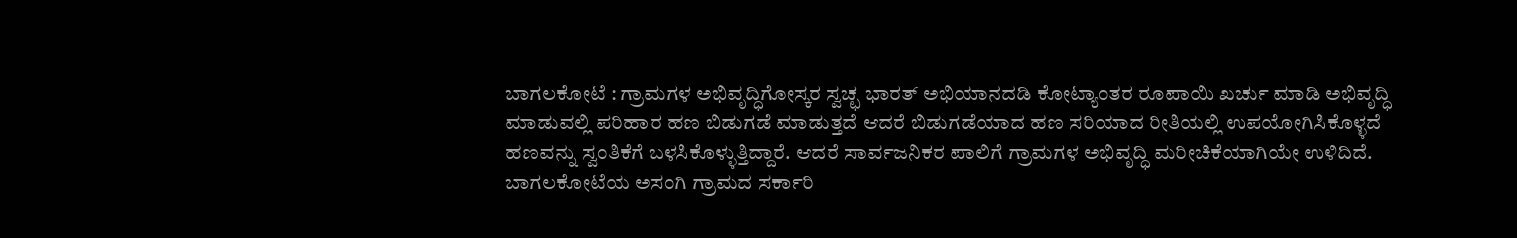ಬಾಗಲಕೋಟೆ : ಗ್ರಾಮಗಳ ಅಭಿವೃದ್ಧಿಗೋಸ್ಕರ ಸ್ವಚ್ಛ ಭಾರತ್ ಅಭಿಯಾನದಡಿ ಕೋಟ್ಯಾಂತರ ರೂಪಾಯಿ ಖರ್ಚು ಮಾಡಿ ಅಭಿವೃದ್ಧಿ ಮಾಡುವಲ್ಲಿ ಪರಿಹಾರ ಹಣ ಬಿಡುಗಡೆ ಮಾಡುತ್ತದೆ ಆದರೆ ಬಿಡುಗಡೆಯಾದ ಹಣ ಸರಿಯಾದ ರೀತಿಯಲ್ಲಿ ಉಪಯೋಗಿಸಿಕೊಳ್ಳದೆ ಹಣವನ್ನು ಸ್ವಂತಿಕೆಗೆ ಬಳಸಿಕೊಳ್ಳುತ್ತಿದ್ದಾರೆ. ಆದರೆ ಸಾರ್ವಜನಿಕರ ಪಾಲಿಗೆ ಗ್ರಾಮಗಳ ಅಭಿವೃದ್ಧಿ ಮರೀಚಿಕೆಯಾಗಿಯೇ ಉಳಿದಿದೆ.
ಬಾಗಲಕೋಟೆಯ ಅಸಂಗಿ ಗ್ರಾಮದ ಸರ್ಕಾರಿ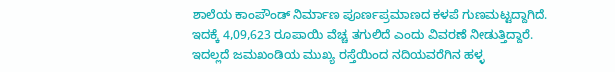ಶಾಲೆಯ ಕಾಂಪೌಂಡ್ ನಿರ್ಮಾಣ ಪೂರ್ಣಪ್ರಮಾಣದ ಕಳಪೆ ಗುಣಮಟ್ಟದ್ದಾಗಿದೆ. ಇದಕ್ಕೆ 4,09,623 ರೂಪಾಯಿ ವೆಚ್ಚ ತಗುಲಿದೆ ಎಂದು ವಿವರಣೆ ನೀಡುತ್ತಿದ್ದಾರೆ. ಇದಲ್ಲದೆ ಜಮಖಂಡಿಯ ಮುಖ್ಯ ರಸ್ತೆಯಿಂದ ನದಿಯವರೆಗಿನ ಹಳ್ಳ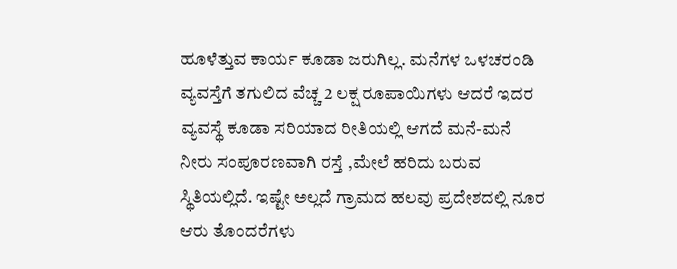ಹೂಳೆತ್ತುವ ಕಾರ್ಯ ಕೂಡಾ ಜರುಗಿಲ್ಲ. ಮನೆಗಳ ಒಳಚರಂಡಿ ವ್ಯವಸ್ತೆಗೆ ತಗುಲಿದ ವೆಚ್ಚ 2 ಲಕ್ಷ ರೂಪಾಯಿಗಳು ಆದರೆ ಇದರ ವ್ಯವಸ್ಥೆ ಕೂಡಾ ಸರಿಯಾದ ರೀತಿಯಲ್ಲಿ ಆಗದೆ ಮನೆ-ಮನೆ ನೀರು ಸಂಪೂರಣವಾಗಿ ರಸ್ತೆ ,ಮೇಲೆ ಹರಿದು ಬರುವ ಸ್ಥಿತಿಯಲ್ಲಿದೆ. ಇಷ್ಟೇ ಅಲ್ಲದೆ ಗ್ರಾಮದ ಹಲವು ಪ್ರದೇಶದಲ್ಲಿ ನೂರ ಆರು ತೊಂದರೆಗಳು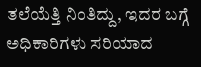ತಲೆಯೆತ್ತಿ ನಿಂತಿದ್ದು, ಇದರ ಬಗ್ಗೆ ಅಧಿಕಾರಿಗಳು ಸರಿಯಾದ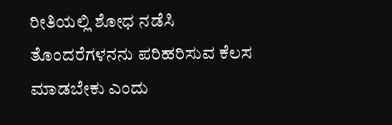ರೀತಿಯಲ್ಲಿ ಶೋಧ ನಡೆಸಿ ತೊಂದರೆಗಳನನು ಪರಿಹರಿಸುವ ಕೆಲಸ ಮಾಡಬೇಕು ಎಂದು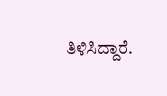ತಿಳಿಸಿದ್ದಾರೆ.